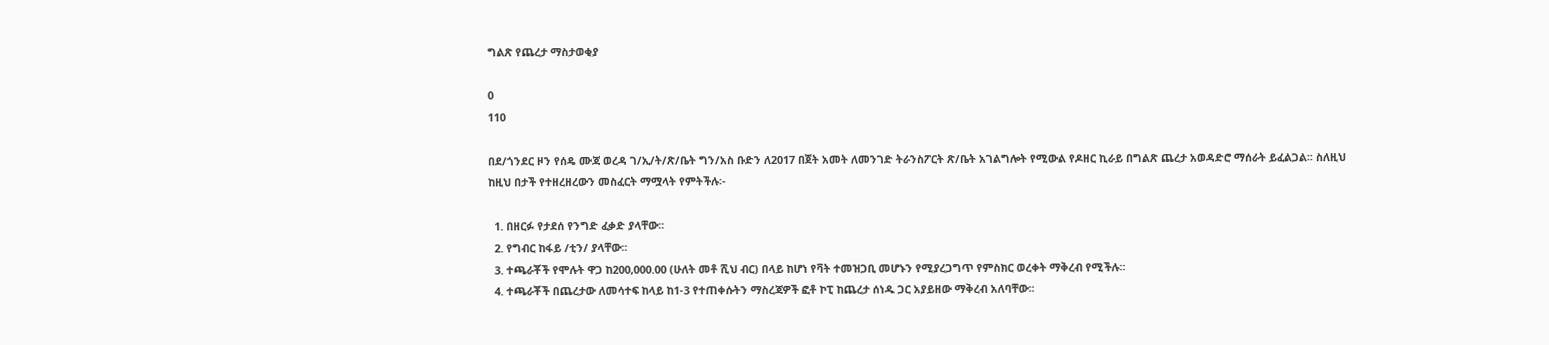ግልጽ የጨረታ ማስታወቂያ

0
110

በደ/ጎንደር ዞን የሰዴ ሙጃ ወረዳ ገ/ኢ/ት/ጽ/ቤት ግን/አስ ቡድን ለ2017 በጀት አመት ለመንገድ ትራንስፖርት ጽ/ቤት አገልግሎት የሚውል የዶዘር ኪራይ በግልጽ ጨረታ አወዳድሮ ማሰራት ይፈልጋል፡፡ ስለዚህ ከዚህ በታች የተዘረዘረውን መስፈርት ማሟላት የምትችሉ፡-

  1. በዘርፉ የታደሰ የንግድ ፈቃድ ያላቸው፡፡
  2. የግብር ከፋይ /ቲን/ ያላቸው፡፡
  3. ተጫራቾች የሞሉት ዋጋ ከ200,000.00 (ሁለት መቶ ሺህ ብር) በላይ ከሆነ የቫት ተመዝጋቢ መሆኑን የሚያረጋግጥ የምስክር ወረቀት ማቅረብ የሚችሉ፡፡
  4. ተጫራቾች በጨረታው ለመሳተፍ ከላይ ከ1-3 የተጠቀሱትን ማስረጃዎች ፎቶ ኮፒ ከጨረታ ሰነዱ ጋር አያይዘው ማቅረብ አለባቸው፡፡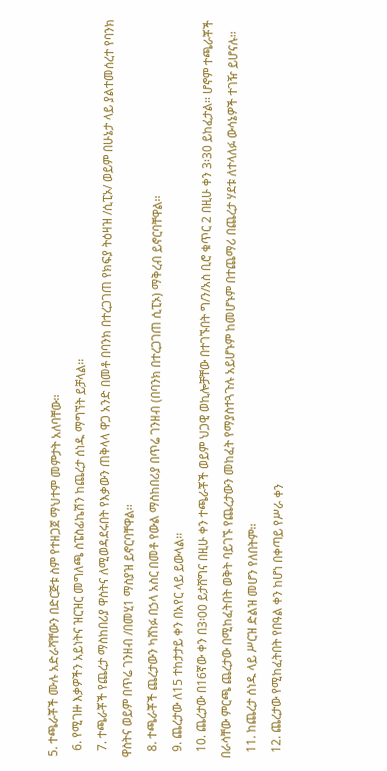5. ተጫራቾች ሙሉ አድራሻቸውን በድርጅቱ ስም የተዘጋጀ ማህተም መምታት አለባቸው፡፡
  6. የሚገዙ እቃዎችን አይነትና ዝርዝር መግለጫ ስፔስፊኬሽን ከጨረታ ሰነዱ ማግኘት ይቻላል፡፡
  7. ተጫራቾች የጨረታ ማስከበሪያ ዋስትና ለሚወዳደሩበት የእቃውን ጠቅላላ ዋጋ አንድ በመቶ በባንክ በተረጋገጠ የክፍያ ትዕዛዝ /ሲፒኦ/ ወይም በሁኔታ ላይ ያልተመሰረተ የባንክ ዋስትና ወይም በጥሬ ገንዘብ /በመሂ1 ማስያዝ ይኖርባቸዋል፡፡
  8. ተጫራቾች ጨረታውን ካሸነፉ በኃላ አስር በመቶ የውል ማስከበሪያ በጥሬ ገንዘብ (በባንክ በተረጋገጠ ሲፒኦ) ማቅረብ ይኖርባቸዋል፡፡
  9. ጨረታው ለ15 ተከታታይ ቀን በአየር ላይ ይውላል፡፡
  10. ጨረታው በ16ኛው ቀን በ3፡00 ይታሸግና በዚሁ ቀን ተጫራቾች ወይም ህጋዊ ወኪሎቻቸው በተገኙበት ግ/ን/አስ ቢሮ ቁጥር 2 በዚሁ ቀን 3፡30 ይከፈታል፡፡ ሆኖም ተጫራቾች በራሳቸው ምርጫ ጨረታው በሚከፈትበት ወቅት ባይገኙ የጨረታውን መከፈት የማያስተጓጉሉ አይሆኑም ከመሆኑም በተጨማሪ በጨረታ ሃደቱ ለተላለፉ ውሳኔዎች ተገዥ ይሆናሉ፡፡
  11. ከጨረታ ሰነዱ ላይ ሥርዝ ድልዝ መሆን የለበትም፡፡
  12. ጨረታው የሚከፈትበት የበዓል ቀን ከሆነ በቀጣይ የሥራ ቀን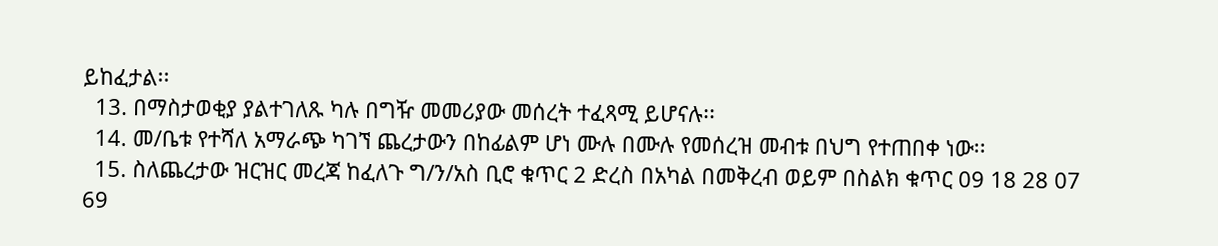ይከፈታል፡፡
  13. በማስታወቂያ ያልተገለጹ ካሉ በግዥ መመሪያው መሰረት ተፈጻሚ ይሆናሉ፡፡
  14. መ/ቤቱ የተሻለ አማራጭ ካገኘ ጨረታውን በከፊልም ሆነ ሙሉ በሙሉ የመሰረዝ መብቱ በህግ የተጠበቀ ነው፡፡
  15. ስለጨረታው ዝርዝር መረጃ ከፈለጉ ግ/ን/አስ ቢሮ ቁጥር 2 ድረስ በአካል በመቅረብ ወይም በስልክ ቁጥር 09 18 28 07 69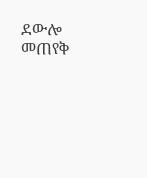ደውሎ መጠየቅ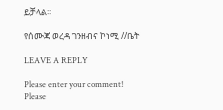ይቻላል፡፡

የሰሙጃ ወረዳ ገንዘብና ኮነሚ //ቤት

LEAVE A REPLY

Please enter your comment!
Please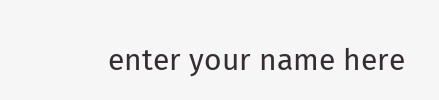enter your name here